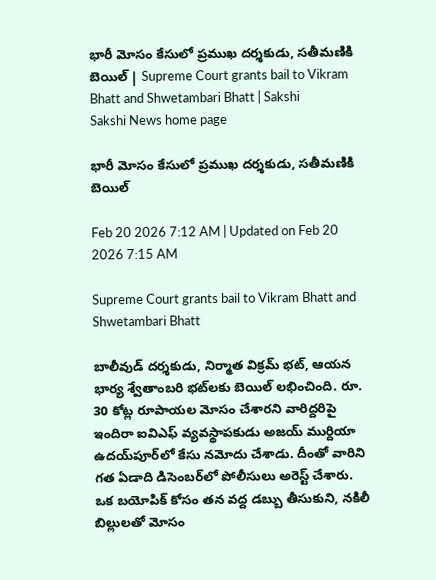భారీ మోసం కేసులో ప్రముఖ దర్శకుడు, సతీమణికి బెయిల్‌ | Supreme Court grants bail to Vikram Bhatt and Shwetambari Bhatt | Sakshi
Sakshi News home page

భారీ మోసం కేసులో ప్రముఖ దర్శకుడు, సతీమణికి బెయిల్‌

Feb 20 2026 7:12 AM | Updated on Feb 20 2026 7:15 AM

Supreme Court grants bail to Vikram Bhatt and Shwetambari Bhatt

బాలీవుడ్ దర్శకుడు, నిర్మాత విక్రమ్ భట్, ఆయన భార్య శ్వేతాంబరి భట్‌లకు బెయిల్‌ లభించింది. రూ. 30 కోట్ల రూపాయల మోసం చేశారని వారిద్దరిపై ఇందిరా ఐవిఎఫ్ వ్యవస్థాపకుడు అజయ్ ముర్దియా  ఉదయ్‌పూర్‌లో కేసు నమోదు చేశాడు. దీంతో వారిని గత ఏడాది డిసెంబర్‌లో పోలీసులు అరెస్ట్‌ చేశారు. ఒక బయోపిక్ కోసం తన వద్ద డబ్బు తీసుకుని, నకిలీ బిల్లులతో మోసం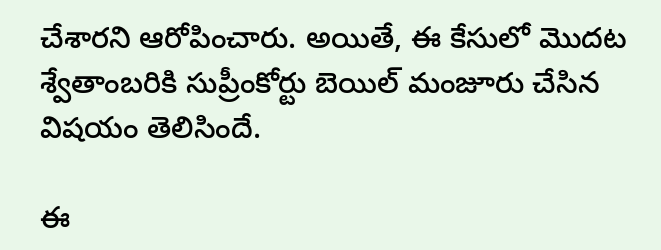చేశారని ఆరోపించారు. అయితే, ఈ కేసులో మొదట శ్వేతాంబరికి సుప్రీంకోర్టు బెయిల్‌ మంజూరు చేసిన  విషయం తెలిసిందే.

ఈ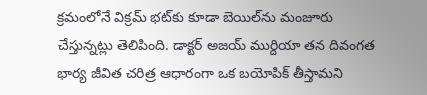క్రమంలోనే విక్రమ్‌ భట్‌కు కూడా బెయిల్‌ను మంజూరు చేస్తున్నట్లు తెలిపింది. డాక్టర్‌ అజయ్‌ ముర్దియా తన దివంగత భార్య జీవిత చరిత్ర ఆధారంగా ఒక బయోపిక్‌ తీస్తామని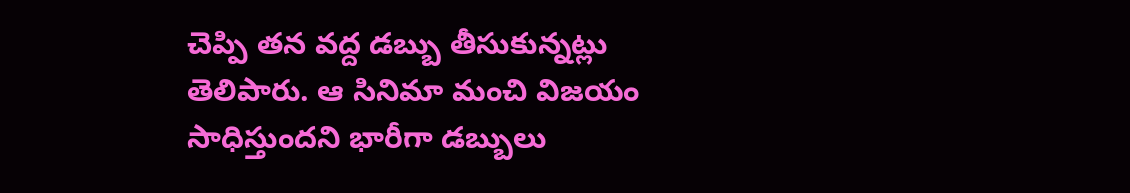చెప్పి తన వద్ద డబ్బు తీసుకున్నట్లు తెలిపారు. ఆ సినిమా మంచి విజయం సాధిస్తుందని భారీగా డబ్బులు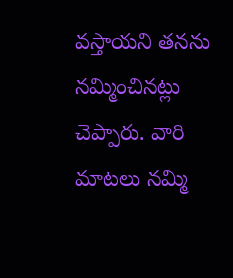వస్తాయని తనను  నమ్మించినట్లు చెప్పారు. వారి మాటలు నమ్మి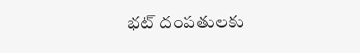భట్‌ దంపతులకు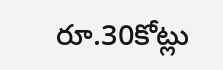రూ.30కోట్లు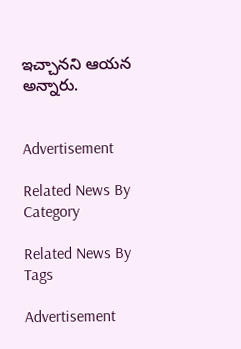ఇచ్చానని ఆయన అన్నారు.


Advertisement

Related News By Category

Related News By Tags

Advertisement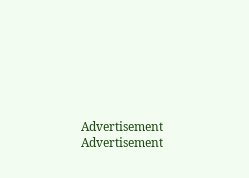Advertisement
Advertisement